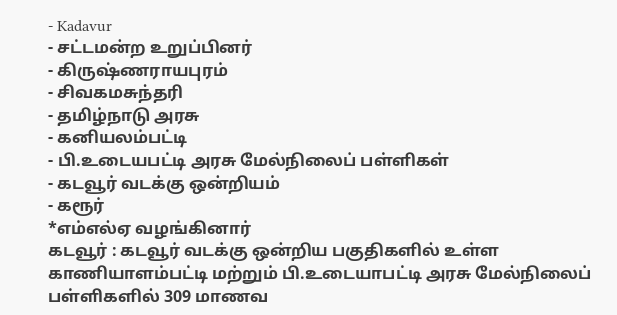- Kadavur
- சட்டமன்ற உறுப்பினர்
- கிருஷ்ணராயபுரம்
- சிவகமசுந்தரி
- தமிழ்நாடு அரசு
- கனியலம்பட்டி
- பி.உடையபட்டி அரசு மேல்நிலைப் பள்ளிகள்
- கடவூர் வடக்கு ஒன்றியம்
- கரூர்
*எம்எல்ஏ வழங்கினார்
கடவூர் : கடவூர் வடக்கு ஒன்றிய பகுதிகளில் உள்ள காணியாளம்பட்டி மற்றும் பி.உடையாபட்டி அரசு மேல்நிலைப் பள்ளிகளில் 309 மாணவ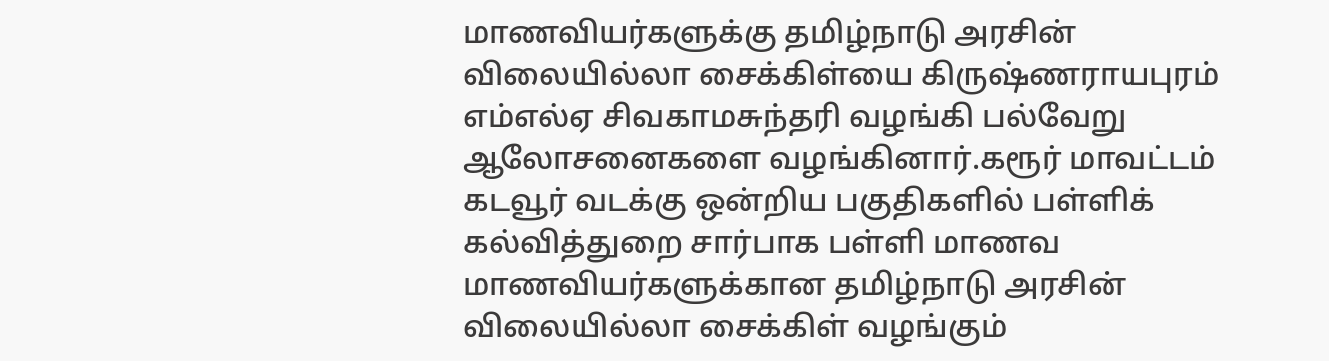மாணவியர்களுக்கு தமிழ்நாடு அரசின் விலையில்லா சைக்கிள்யை கிருஷ்ணராயபுரம் எம்எல்ஏ சிவகாமசுந்தரி வழங்கி பல்வேறு ஆலோசனைகளை வழங்கினார்.கரூர் மாவட்டம் கடவூர் வடக்கு ஒன்றிய பகுதிகளில் பள்ளிக் கல்வித்துறை சார்பாக பள்ளி மாணவ மாணவியர்களுக்கான தமிழ்நாடு அரசின் விலையில்லா சைக்கிள் வழங்கும்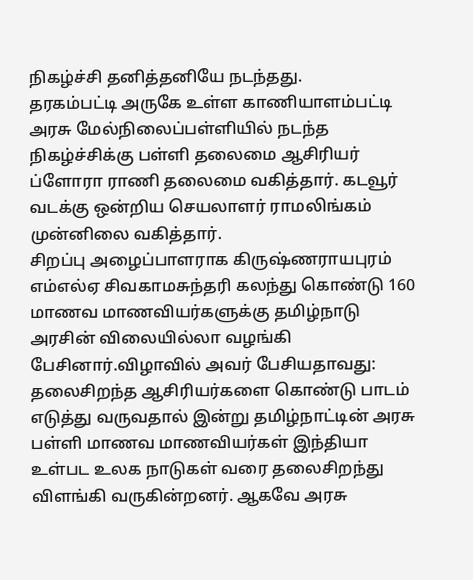நிகழ்ச்சி தனித்தனியே நடந்தது.
தரகம்பட்டி அருகே உள்ள காணியாளம்பட்டி அரசு மேல்நிலைப்பள்ளியில் நடந்த நிகழ்ச்சிக்கு பள்ளி தலைமை ஆசிரியர் ப்ளோரா ராணி தலைமை வகித்தார். கடவூர் வடக்கு ஒன்றிய செயலாளர் ராமலிங்கம் முன்னிலை வகித்தார்.
சிறப்பு அழைப்பாளராக கிருஷ்ணராயபுரம் எம்எல்ஏ சிவகாமசுந்தரி கலந்து கொண்டு 160 மாணவ மாணவியர்களுக்கு தமிழ்நாடு அரசின் விலையில்லா வழங்கி பேசினார்.விழாவில் அவர் பேசியதாவது:
தலைசிறந்த ஆசிரியர்களை கொண்டு பாடம் எடுத்து வருவதால் இன்று தமிழ்நாட்டின் அரசு பள்ளி மாணவ மாணவியர்கள் இந்தியா உள்பட உலக நாடுகள் வரை தலைசிறந்து விளங்கி வருகின்றனர். ஆகவே அரசு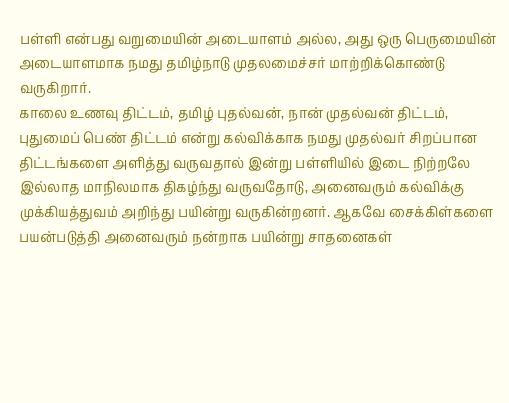பள்ளி என்பது வறுமையின் அடையாளம் அல்ல, அது ஒரு பெருமையின் அடையாளமாக நமது தமிழ்நாடு முதலமைச்சர் மாற்றிக்கொண்டு வருகிறார்.
காலை உணவு திட்டம், தமிழ் புதல்வன், நான் முதல்வன் திட்டம், புதுமைப் பெண் திட்டம் என்று கல்விக்காக நமது முதல்வர் சிறப்பான திட்டங்களை அளித்து வருவதால் இன்று பள்ளியில் இடை நிற்றலே இல்லாத மாநிலமாக திகழ்ந்து வருவதோடு, அனைவரும் கல்விக்கு முக்கியத்துவம் அறிந்து பயின்று வருகின்றனர். ஆகவே சைக்கிள்களை பயன்படுத்தி அனைவரும் நன்றாக பயின்று சாதனைகள்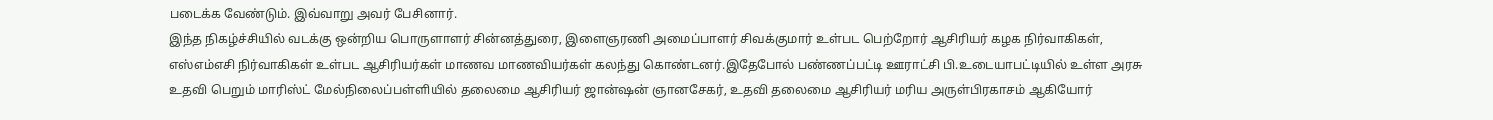படைக்க வேண்டும். இவ்வாறு அவர் பேசினார்.
இந்த நிகழ்ச்சியில் வடக்கு ஒன்றிய பொருளாளர் சின்னத்துரை, இளைஞரணி அமைப்பாளர் சிவக்குமார் உள்பட பெற்றோர் ஆசிரியர் கழக நிர்வாகிகள், எஸ்எம்எசி நிர்வாகிகள் உள்பட ஆசிரியர்கள் மாணவ மாணவியர்கள் கலந்து கொண்டனர்.இதேபோல் பண்ணப்பட்டி ஊராட்சி பி.உடையாபட்டியில் உள்ள அரசு உதவி பெறும் மாரிஸ்ட் மேல்நிலைப்பள்ளியில் தலைமை ஆசிரியர் ஜான்ஷன் ஞானசேகர், உதவி தலைமை ஆசிரியர் மரிய அருள்பிரகாசம் ஆகியோர்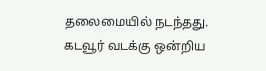தலைமையில் நடந்தது.
கடவூர் வடக்கு ஒன்றிய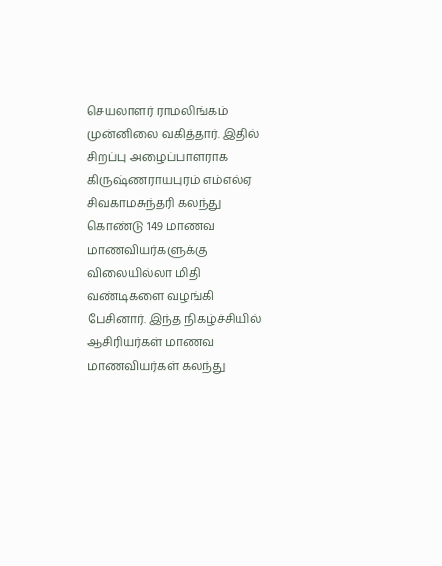செயலாளர் ராமலிங்கம் முன்னிலை வகித்தார். இதில் சிறப்பு அழைப்பாளராக கிருஷ்ணராயபுரம் எம்எல்ஏ சிவகாமசுந்தரி கலந்து கொண்டு 149 மாணவ மாணவியர்களுக்கு விலையில்லா மிதி வண்டிகளை வழங்கி பேசினார். இந்த நிகழ்ச்சியில் ஆசிரியர்கள் மாணவ மாணவியர்கள் கலந்து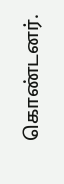கொண்டனர்.